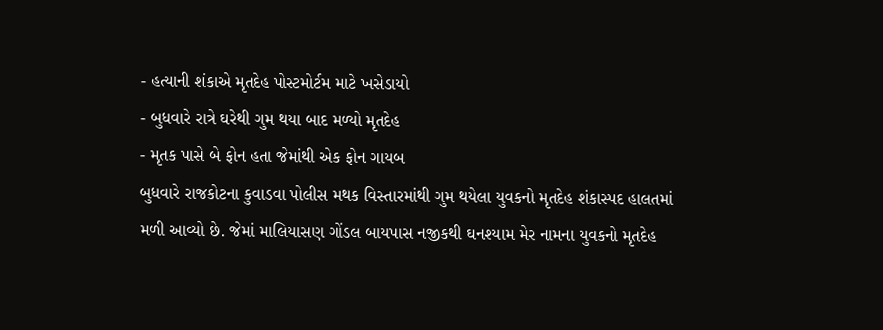- હત્યાની શંકાએ મૃતદેહ પોસ્ટમોર્ટમ માટે ખસેડાયો
- બુધવારે રાત્રે ઘરેથી ગુમ થયા બાદ મળ્યો મૃતદેહ
- મૃતક પાસે બે ફોન હતા જેમાંથી એક ફોન ગાયબ
બુધવારે રાજકોટના કુવાડવા પોલીસ મથક વિસ્તારમાંથી ગુમ થયેલા યુવકનો મૃતદેહ શંકાસ્પદ હાલતમાં મળી આવ્યો છે. જેમાં માલિયાસણ ગોંડલ બાયપાસ નજીકથી ઘનશ્યામ મેર નામના યુવકનો મૃતદેહ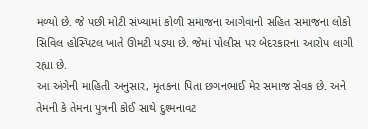મળ્યો છે. જે પછી મોટી સંખ્યામાં કોળી સમાજના આગેવાનો સહિત સમાજના લોકો સિવિલ હોસ્પિટલ ખાતે ઊમટી પડ્યા છે. જેમાં પોલીસ પર બેદરકારના આરોપ લાગી રહ્યા છે.
આ અંગેની માહિતી અનુસાર, મૃતકના પિતા છગનભાઈ મેર સમાજ સેવક છે. અને તેમની કે તેમના પુત્રની કોઈ સાથે દુશ્મનાવટ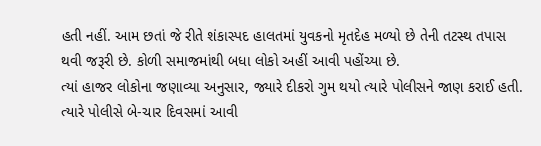હતી નહીં. આમ છતાં જે રીતે શંકાસ્પદ હાલતમાં યુવકનો મૃતદેહ મળ્યો છે તેની તટસ્થ તપાસ થવી જરૂરી છે. કોળી સમાજમાંથી બધા લોકો અહીં આવી પહોંચ્યા છે.
ત્યાં હાજર લોકોના જણાવ્યા અનુસાર, જ્યારે દીકરો ગુમ થયો ત્યારે પોલીસને જાણ કરાઈ હતી. ત્યારે પોલીસે બે-ચાર દિવસમાં આવી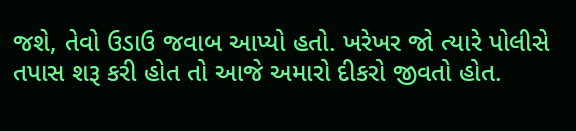જશે, તેવો ઉડાઉ જવાબ આપ્યો હતો. ખરેખર જો ત્યારે પોલીસે તપાસ શરૂ કરી હોત તો આજે અમારો દીકરો જીવતો હોત.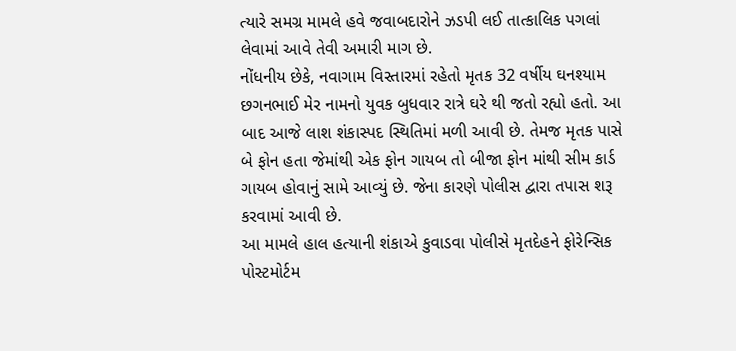ત્યારે સમગ્ર મામલે હવે જવાબદારોને ઝડપી લઈ તાત્કાલિક પગલાં લેવામાં આવે તેવી અમારી માગ છે.
નોંધનીય છેકે, નવાગામ વિસ્તારમાં રહેતો મૃતક 32 વર્ષીય ઘનશ્યામ છગનભાઈ મેર નામનો યુવક બુધવાર રાત્રે ઘરે થી જતો રહ્યો હતો. આ બાદ આજે લાશ શંકાસ્પદ સ્થિતિમાં મળી આવી છે. તેમજ મૃતક પાસે બે ફોન હતા જેમાંથી એક ફોન ગાયબ તો બીજા ફોન માંથી સીમ કાર્ડ ગાયબ હોવાનું સામે આવ્યું છે. જેના કારણે પોલીસ દ્વારા તપાસ શરૂ કરવામાં આવી છે.
આ મામલે હાલ હત્યાની શંકાએ કુવાડવા પોલીસે મૃતદેહને ફોરેન્સિક પોસ્ટમોર્ટમ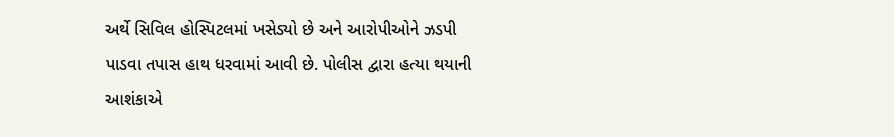અર્થે સિવિલ હોસ્પિટલમાં ખસેડ્યો છે અને આરોપીઓને ઝડપી પાડવા તપાસ હાથ ધરવામાં આવી છે. પોલીસ દ્વારા હત્યા થયાની આશંકાએ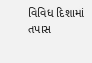વિવિધ દિશામાં તપાસ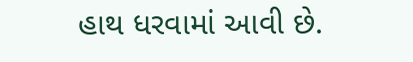હાથ ધરવામાં આવી છે.